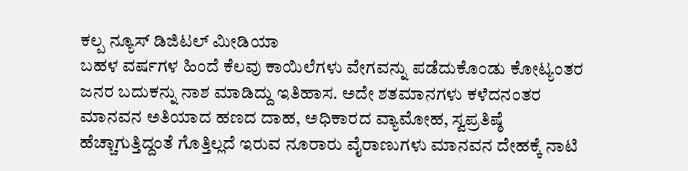ಕಲ್ಪ ನ್ಯೂಸ್ ಡಿಜಿಟಲ್ ಮೀಡಿಯಾ
ಬಹಳ ವರ್ಷಗಳ ಹಿಂದೆ ಕೆಲವು ಕಾಯಿಲೆಗಳು ವೇಗವನ್ನು ಪಡೆದುಕೊಂಡು ಕೋಟ್ಯಂತರ ಜನರ ಬದುಕನ್ನು ನಾಶ ಮಾಡಿದ್ದು ಇತಿಹಾಸ. ಅದೇ ಶತಮಾನಗಳು ಕಳೆದನಂತರ ಮಾನವನ ಅತಿಯಾದ ಹಣದ ದಾಹ, ಅಧಿಕಾರದ ವ್ಯಾಮೋಹ, ಸ್ವಪ್ರತಿಷ್ಠೆ ಹೆಚ್ಚಾಗುತ್ತಿದ್ದಂತೆ ಗೊತ್ತಿಲ್ಲದೆ ಇರುವ ನೂರಾರು ವೈರಾಣುಗಳು ಮಾನವನ ದೇಹಕ್ಕೆ ನಾಟಿ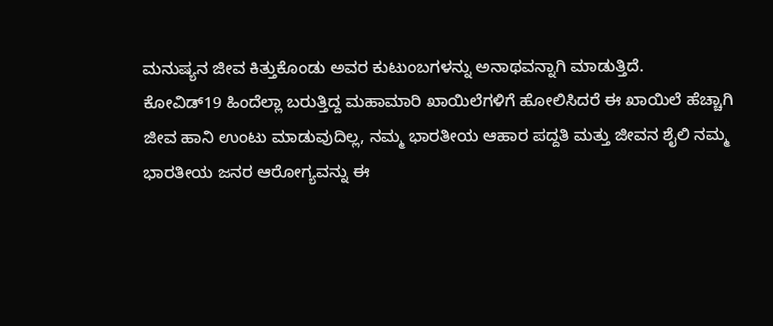ಮನುಷ್ಯನ ಜೀವ ಕಿತ್ತುಕೊಂಡು ಅವರ ಕುಟುಂಬಗಳನ್ನು ಅನಾಥವನ್ನಾಗಿ ಮಾಡುತ್ತಿದೆ.
ಕೋವಿಡ್19 ಹಿಂದೆಲ್ಲಾ ಬರುತ್ತಿದ್ದ ಮಹಾಮಾರಿ ಖಾಯಿಲೆಗಳಿಗೆ ಹೋಲಿಸಿದರೆ ಈ ಖಾಯಿಲೆ ಹೆಚ್ಚಾಗಿ ಜೀವ ಹಾನಿ ಉಂಟು ಮಾಡುವುದಿಲ್ಲ, ನಮ್ಮ ಭಾರತೀಯ ಆಹಾರ ಪದ್ದತಿ ಮತ್ತು ಜೀವನ ಶೈಲಿ ನಮ್ಮ ಭಾರತೀಯ ಜನರ ಆರೋಗ್ಯವನ್ನು ಈ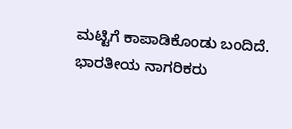ಮಟ್ಟಿಗೆ ಕಾಪಾಡಿಕೊಂಡು ಬಂದಿದೆ.
ಭಾರತೀಯ ನಾಗರಿಕರು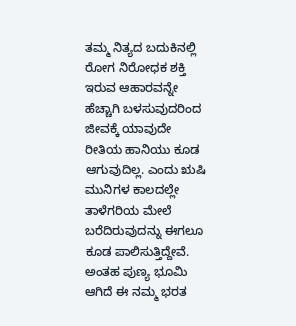ತಮ್ಮ ನಿತ್ಯದ ಬದುಕಿನಲ್ಲಿ ರೋಗ ನಿರೋಧಕ ಶಕ್ತಿ ಇರುವ ಆಹಾರವನ್ನೇ ಹೆಚ್ಚಾಗಿ ಬಳಸುವುದರಿಂದ ಜೀವಕ್ಕೆ ಯಾವುದೇ ರೀತಿಯ ಹಾನಿಯು ಕೂಡ ಆಗುವುದಿಲ್ಲ. ಎಂದು ಋಷಿ ಮುನಿಗಳ ಕಾಲದಲ್ಲೇ ತಾಳೆಗರಿಯ ಮೇಲೆ ಬರೆದಿರುವುದನ್ನು ಈಗಲೂ ಕೂಡ ಪಾಲಿಸುತ್ತಿದ್ದೇವೆ. ಅಂತಹ ಪುಣ್ಯ ಭೂಮಿ ಆಗಿದೆ ಈ ನಮ್ಮ ಭರತ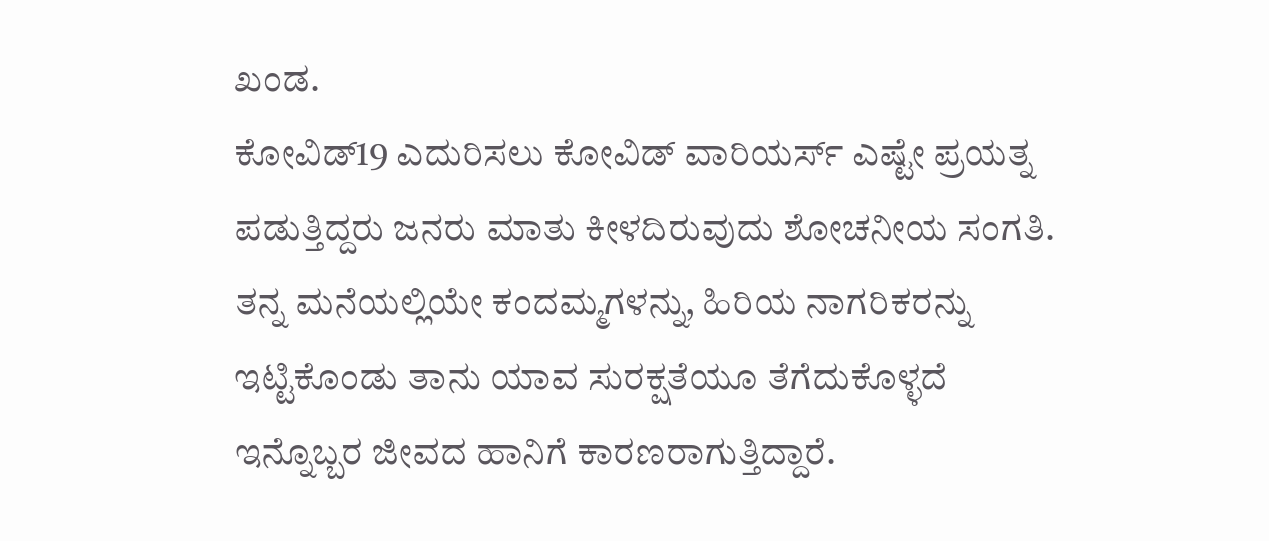ಖಂಡ.
ಕೋವಿಡ್19 ಎದುರಿಸಲು ಕೋವಿಡ್ ವಾರಿಯರ್ಸ್ ಎಷ್ಟೇ ಪ್ರಯತ್ನ ಪಡುತ್ತಿದ್ದರು ಜನರು ಮಾತು ಕೀಳದಿರುವುದು ಶೋಚನೀಯ ಸಂಗತಿ. ತನ್ನ ಮನೆಯಲ್ಲಿಯೇ ಕಂದಮ್ಮಗಳನ್ನು, ಹಿರಿಯ ನಾಗರಿಕರನ್ನು ಇಟ್ಟಿಕೊಂಡು ತಾನು ಯಾವ ಸುರಕ್ಷತೆಯೂ ತೆಗೆದುಕೊಳ್ಳದೆ ಇನ್ನೊಬ್ಬರ ಜೀವದ ಹಾನಿಗೆ ಕಾರಣರಾಗುತ್ತಿದ್ದಾರೆ.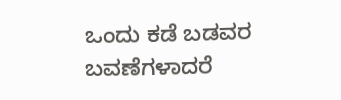ಒಂದು ಕಡೆ ಬಡವರ ಬವಣೆಗಳಾದರೆ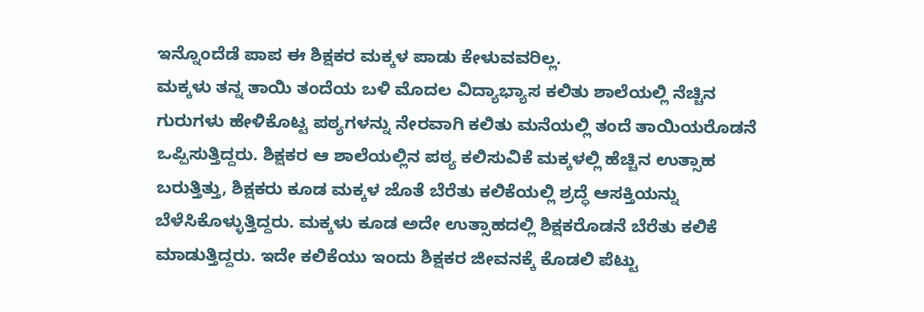ಇನ್ನೊಂದೆಡೆ ಪಾಪ ಈ ಶಿಕ್ಷಕರ ಮಕ್ಕಳ ಪಾಡು ಕೇಳುವವರಿಲ್ಲ.
ಮಕ್ಕಳು ತನ್ನ ತಾಯಿ ತಂದೆಯ ಬಳಿ ಮೊದಲ ವಿದ್ಯಾಭ್ಯಾಸ ಕಲಿತು ಶಾಲೆಯಲ್ಲಿ ನೆಚ್ಚಿನ ಗುರುಗಳು ಹೇಳಿಕೊಟ್ಟ ಪಠ್ಯಗಳನ್ನು ನೇರವಾಗಿ ಕಲಿತು ಮನೆಯಲ್ಲಿ ತಂದೆ ತಾಯಿಯರೊಡನೆ ಒಪ್ಪಿಸುತ್ತಿದ್ದರು. ಶಿಕ್ಷಕರ ಆ ಶಾಲೆಯಲ್ಲಿನ ಪಠ್ಯ ಕಲಿಸುವಿಕೆ ಮಕ್ಕಳಲ್ಲಿ ಹೆಚ್ಚಿನ ಉತ್ಸಾಹ ಬರುತ್ತಿತ್ತು, ಶಿಕ್ಷಕರು ಕೂಡ ಮಕ್ಕಳ ಜೊತೆ ಬೆರೆತು ಕಲಿಕೆಯಲ್ಲಿ ಶ್ರದ್ಧೆ ಆಸಕ್ತಿಯನ್ನು ಬೆಳೆಸಿಕೊಳ್ಳುತ್ತಿದ್ದರು. ಮಕ್ಕಳು ಕೂಡ ಅದೇ ಉತ್ಸಾಹದಲ್ಲಿ ಶಿಕ್ಷಕರೊಡನೆ ಬೆರೆತು ಕಲಿಕೆ ಮಾಡುತ್ತಿದ್ದರು. ಇದೇ ಕಲಿಕೆಯು ಇಂದು ಶಿಕ್ಷಕರ ಜೀವನಕ್ಕೆ ಕೊಡಲಿ ಪೆಟ್ಟು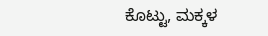ಕೊಟ್ಟು, ಮಕ್ಕಳ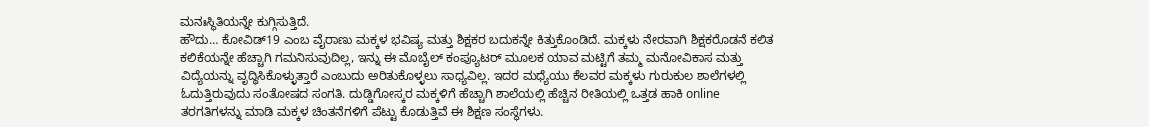ಮನಃಸ್ಥಿತಿಯನ್ನೇ ಕುಗ್ಗಿಸುತ್ತಿದೆ.
ಹೌದು… ಕೋವಿಡ್19 ಎಂಬ ವೈರಾಣು ಮಕ್ಕಳ ಭವಿಷ್ಯ ಮತ್ತು ಶಿಕ್ಷಕರ ಬದುಕನ್ನೇ ಕಿತ್ತುಕೊಂಡಿದೆ. ಮಕ್ಕಳು ನೇರವಾಗಿ ಶಿಕ್ಷಕರೊಡನೆ ಕಲಿತ ಕಲಿಕೆಯನ್ನೇ ಹೆಚ್ಚಾಗಿ ಗಮನಿಸುವುದಿಲ್ಲ, ಇನ್ನು ಈ ಮೊಬೈಲ್ ಕಂಪ್ಯೂಟರ್ ಮೂಲಕ ಯಾವ ಮಟ್ಟಿಗೆ ತಮ್ಮ ಮನೋವಿಕಾಸ ಮತ್ತು ವಿದ್ಯೆಯನ್ನು ವೃದ್ಧಿಸಿಕೊಳ್ಳುತ್ತಾರೆ ಎಂಬುದು ಅರಿತುಕೊಳ್ಳಲು ಸಾಧ್ಯವಿಲ್ಲ. ಇದರ ಮಧ್ಯೆಯು ಕೆಲವರ ಮಕ್ಕಳು ಗುರುಕುಲ ಶಾಲೆಗಳಲ್ಲಿ ಓದುತ್ತಿರುವುದು ಸಂತೋಷದ ಸಂಗತಿ. ದುಡ್ಡಿಗೋಸ್ಕರ ಮಕ್ಕಳಿಗೆ ಹೆಚ್ಚಾಗಿ ಶಾಲೆಯಲ್ಲಿ ಹೆಚ್ಚಿನ ರೀತಿಯಲ್ಲಿ ಒತ್ತಡ ಹಾಕಿ online ತರಗತಿಗಳನ್ನು ಮಾಡಿ ಮಕ್ಕಳ ಚಿಂತನೆಗಳಿಗೆ ಪೆಟ್ಟು ಕೊಡುತ್ತಿವೆ ಈ ಶಿಕ್ಷಣ ಸಂಸ್ಥೆಗಳು.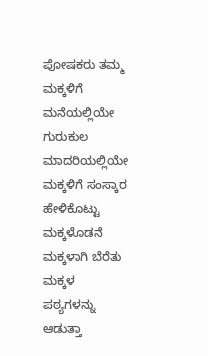ಪೋಷಕರು ತಮ್ಮ ಮಕ್ಕಳಿಗೆ ಮನೆಯಲ್ಲಿಯೇ ಗುರುಕುಲ ಮಾದರಿಯಲ್ಲಿಯೇ ಮಕ್ಕಳಿಗೆ ಸಂಸ್ಕಾರ ಹೇಳಿಕೊಟ್ಟು ಮಕ್ಕಳೊಡನೆ ಮಕ್ಕಳಾಗಿ ಬೆರೆತು ಮಕ್ಕಳ ಪಠ್ಯಗಳನ್ನು ಆಡುತ್ತಾ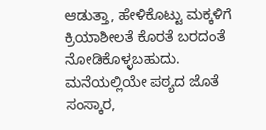ಆಡುತ್ತಾ, ಹೇಳಿಕೊಟ್ಟು ಮಕ್ಕಳಿಗೆ ಕ್ರಿಯಾಶೀಲತೆ ಕೊರತೆ ಬರದಂತೆ ನೋಡಿಕೊಳ್ಳಬಹುದು. ಮನೆಯಲ್ಲಿಯೇ ಪಠ್ಯದ ಜೊತೆ ಸಂಸ್ಕಾರ,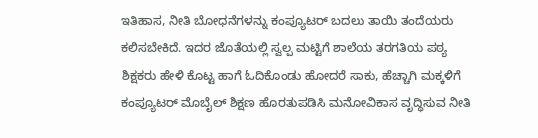ಇತಿಹಾಸ, ನೀತಿ ಬೋಧನೆಗಳನ್ನು ಕಂಪ್ಯೂಟರ್ ಬದಲು ತಾಯಿ ತಂದೆಯರು ಕಲಿಸಬೇಕಿದೆ. ಇದರ ಜೊತೆಯಲ್ಲಿ ಸ್ವಲ್ಪ ಮಟ್ಟಿಗೆ ಶಾಲೆಯ ತರಗತಿಯ ಪಠ್ಯ ಶಿಕ್ಷಕರು ಹೇಳಿ ಕೊಟ್ಟ ಹಾಗೆ ಓದಿಕೊಂಡು ಹೋದರೆ ಸಾಕು, ಹೆಚ್ಚಾಗಿ ಮಕ್ಕಳಿಗೆ ಕಂಪ್ಯೂಟರ್ ಮೊಬೈಲ್ ಶಿಕ್ಷಣ ಹೊರತುಪಡಿಸಿ ಮನೋವಿಕಾಸ ವೃದ್ಧಿಸುವ ನೀತಿ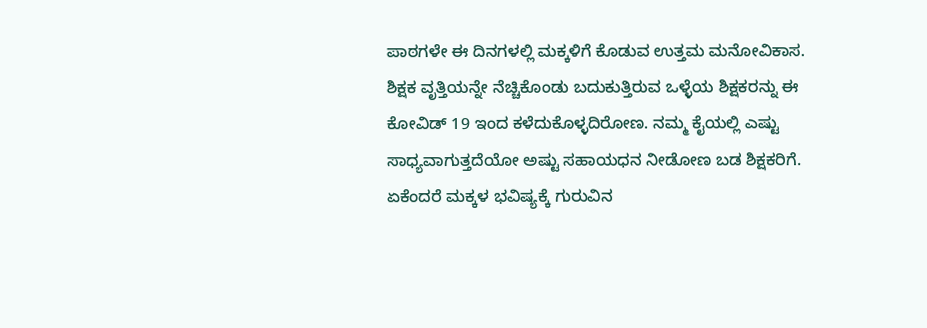ಪಾಠಗಳೇ ಈ ದಿನಗಳಲ್ಲಿ ಮಕ್ಕಳಿಗೆ ಕೊಡುವ ಉತ್ತಮ ಮನೋವಿಕಾಸ.
ಶಿಕ್ಷಕ ವೃತ್ತಿಯನ್ನೇ ನೆಚ್ಚಿಕೊಂಡು ಬದುಕುತ್ತಿರುವ ಒಳ್ಳೆಯ ಶಿಕ್ಷಕರನ್ನು ಈ ಕೋವಿಡ್ 19 ಇಂದ ಕಳೆದುಕೊಳ್ಳದಿರೋಣ. ನಮ್ಮ ಕೈಯಲ್ಲಿ ಎಷ್ಟು ಸಾಧ್ಯವಾಗುತ್ತದೆಯೋ ಅಷ್ಟು ಸಹಾಯಧನ ನೀಡೋಣ ಬಡ ಶಿಕ್ಷಕರಿಗೆ. ಏಕೆಂದರೆ ಮಕ್ಕಳ ಭವಿಷ್ಯಕ್ಕೆ ಗುರುವಿನ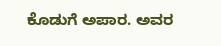ಕೊಡುಗೆ ಅಪಾರ. ಅವರ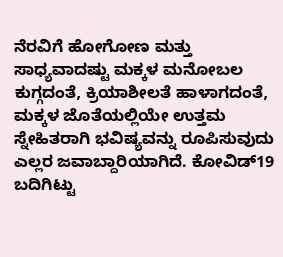ನೆರವಿಗೆ ಹೋಗೋಣ ಮತ್ತು ಸಾಧ್ಯವಾದಷ್ಟು ಮಕ್ಕಳ ಮನೋಬಲ ಕುಗ್ಗದಂತೆ, ಕ್ರಿಯಾಶೀಲತೆ ಹಾಳಾಗದಂತೆ, ಮಕ್ಕಳ ಜೊತೆಯಲ್ಲಿಯೇ ಉತ್ತಮ ಸ್ನೇಹಿತರಾಗಿ ಭವಿಷ್ಯವನ್ನು ರೂಪಿಸುವುದು ಎಲ್ಲರ ಜವಾಬ್ದಾರಿಯಾಗಿದೆ. ಕೋವಿಡ್19 ಬದಿಗಿಟ್ಟು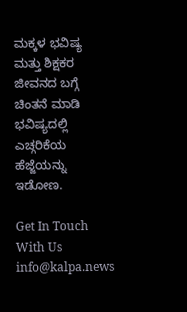ಮಕ್ಕಳ ಭವಿಷ್ಯ ಮತ್ತು ಶಿಕ್ಷಕರ ಜೀವನದ ಬಗ್ಗೆ ಚಿಂತನೆ ಮಾಡಿ ಭವಿಷ್ಯದಲ್ಲಿ ಎಚ್ಗರಿಕೆಯ ಹೆಜ್ಜೆಯನ್ನು ಇಡೋಣ.

Get In Touch With Us info@kalpa.news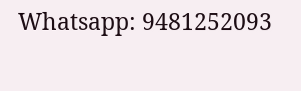Whatsapp: 9481252093